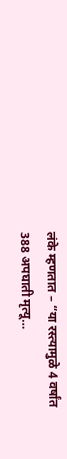लंके म्हणतात – “या रस्त्यामुळे 4 वर्षांत 388 अपघाती मृत्यू…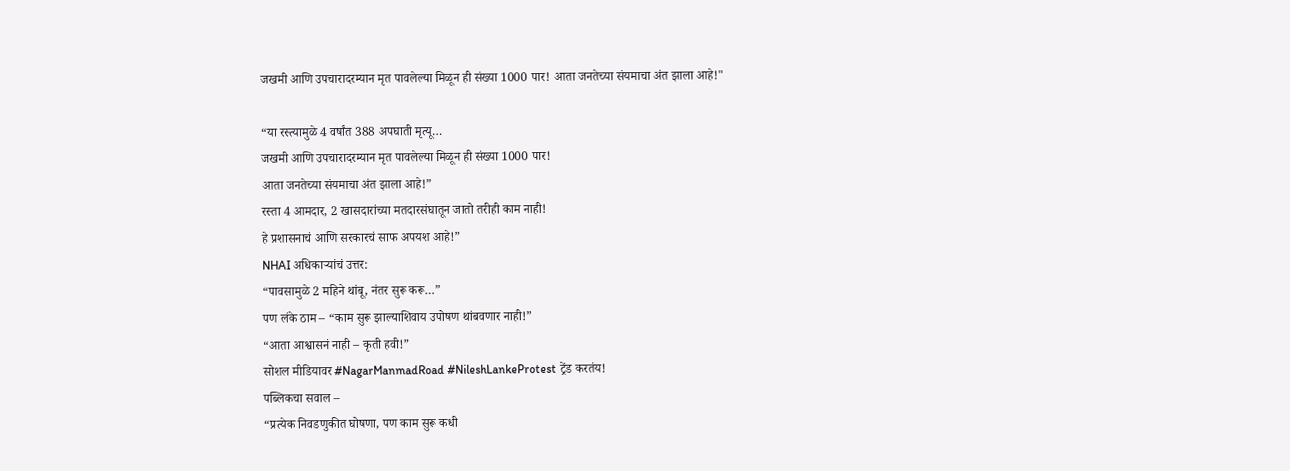जखमी आणि उपचारादरम्यान मृत पावलेल्या मिळून ही संख्या 1000 पार! आता जनतेच्या संयमाचा अंत झाला आहे!"

“या रस्त्यामुळे 4 वर्षांत 388 अपघाती मृत्यू…
जखमी आणि उपचारादरम्यान मृत पावलेल्या मिळून ही संख्या 1000 पार!
आता जनतेच्या संयमाचा अंत झाला आहे!”
रस्ता 4 आमदार, 2 खासदारांच्या मतदारसंघातून जातो तरीही काम नाही!
हे प्रशासनाचं आणि सरकारचं साफ अपयश आहे!”
NHAI अधिकाऱ्यांचं उत्तर:
“पावसामुळे 2 महिने थांबू, नंतर सुरू करू…”
पण लंके ठाम – “काम सुरू झाल्याशिवाय उपोषण थांबवणार नाही!”
“आता आश्वासनं नाही – कृती हवी!”
सोशल मीडियावर #NagarManmadRoad #NileshLankeProtest ट्रेंड करतंय!
पब्लिकचा सवाल –
“प्रत्येक निवडणुकीत घोषणा, पण काम सुरू कधी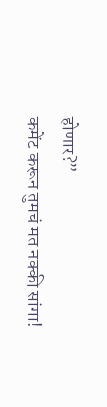होणार?”
कमेंट करून तुमचं मत नक्की सांगा!